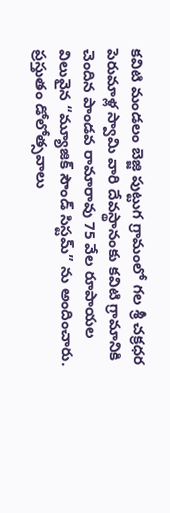కవిటి మండలం బెజ్జి పుట్టుగ గ్రామంలో గల శ్రీ చక్రధర పెరుమాళ్ల స్వామి వారి దేవస్థానంకు కవిటి గ్రామానికి చెందిన పాండవ రామారావు 75 వేల రూపాయల విలువైన “మ్యూజిక్ సౌండ్ సిస్టమ్” ను అందించారు.
ప్రస్తుతం డోలోత్సవాలు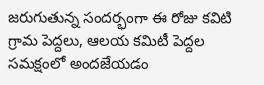జరుగుతున్న సందర్భంగా ఈ రోజు కవిటి గ్రామ పెద్దలు, ఆలయ కమిటీ పెద్దల సమక్షంలో అందజేయడం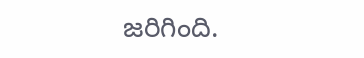జరిగింది.